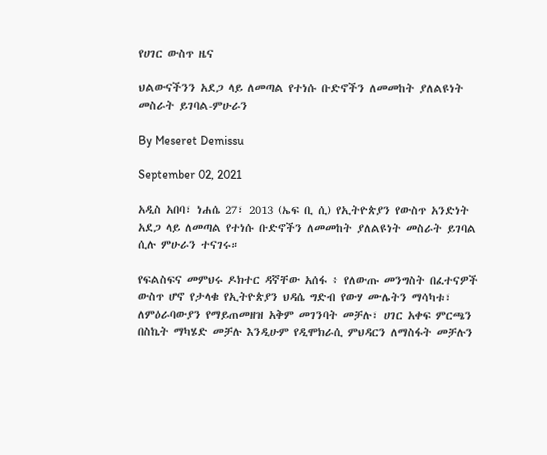የሀገር ውስጥ ዜና

ህልውናችንን አደጋ ላይ ለመጣል የተነሱ ቡድኖችን ለመመከት ያለልዩነት መስራት ይገባል-ምሁራን

By Meseret Demissu

September 02, 2021

አዲስ አበባ፣ ነሐሴ 27፣ 2013 (ኤፍ ቢ ሲ) የኢትዮጵያን የውስጥ አንድነት አደጋ ላይ ለመጣል የተነሱ ቡድኖችን ለመመከት ያለልዩነት መስራት ይገባል ሲሉ ምሁራን ተናገሩ።

የፍልስፍና መምህሩ ዶክተር ዳኛቸው አሰፋ ፥ የለውጡ መንግስት በፈተናዎች ውስጥ ሆኖ የታላቁ የኢትዮጵያን ህዳሴ ግድብ የውሃ ሙሌትን ማሳካቱ፣ ለምዕራባውያን የማይጠመዘዝ አቅም መገንባት መቻሉ፣ ሀገር አቀፍ ምርጫን በስኬት ማካሄድ መቻሉ እንዲሁም የዲሞክራሲ ምህዳርን ለማስፋት መቻሉን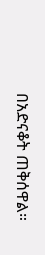በአድናቆት ጠቅሰዋል።